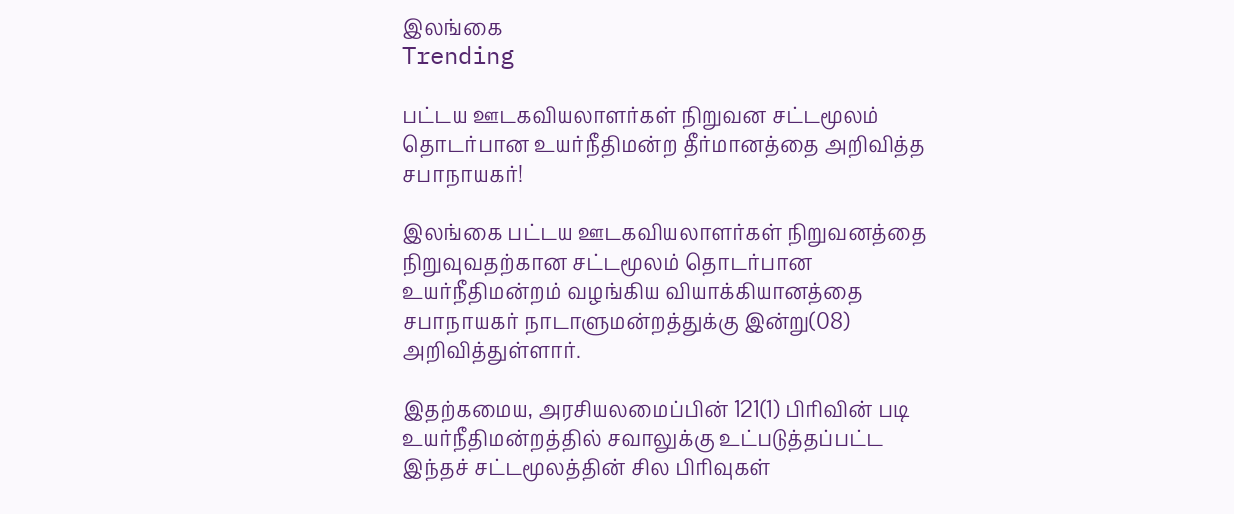இலங்கை
Trending

பட்டய ஊடகவியலாளர்கள் நிறுவன சட்டமூலம் தொடர்பான உயர்நீதிமன்ற தீர்மானத்தை அறிவித்த சபாநாயகர்!

இலங்கை பட்டய ஊடகவியலாளர்கள் நிறுவனத்தை நிறுவுவதற்கான சட்டமூலம் தொடர்பான உயர்நீதிமன்றம் வழங்கிய வியாக்கியானத்தை சபாநாயகர் நாடாளுமன்றத்துக்கு இன்று(08) அறிவித்துள்ளார்.

இதற்கமைய, அரசியலமைப்பின் 121(1) பிரிவின் படி உயர்நீதிமன்றத்தில் சவாலுக்கு உட்படுத்தப்பட்ட இந்தச் சட்டமூலத்தின் சில பிரிவுகள்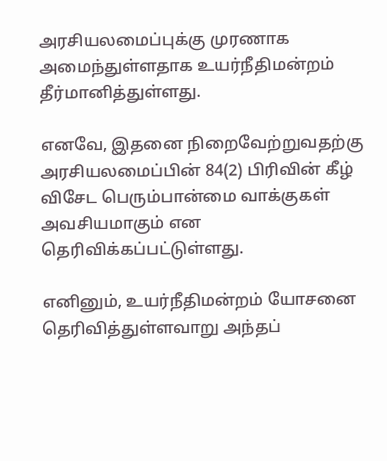அரசியலமைப்புக்கு முரணாக அமைந்துள்ளதாக உயர்நீதிமன்றம் தீர்மானித்துள்ளது.

எனவே, இதனை நிறைவேற்றுவதற்கு அரசியலமைப்பின் 84(2) பிரிவின் கீழ் விசேட பெரும்பான்மை வாக்குகள் அவசியமாகும் என தெரிவிக்கப்பட்டுள்ளது.

எனினும், உயர்நீதிமன்றம் யோசனை தெரிவித்துள்ளவாறு அந்தப்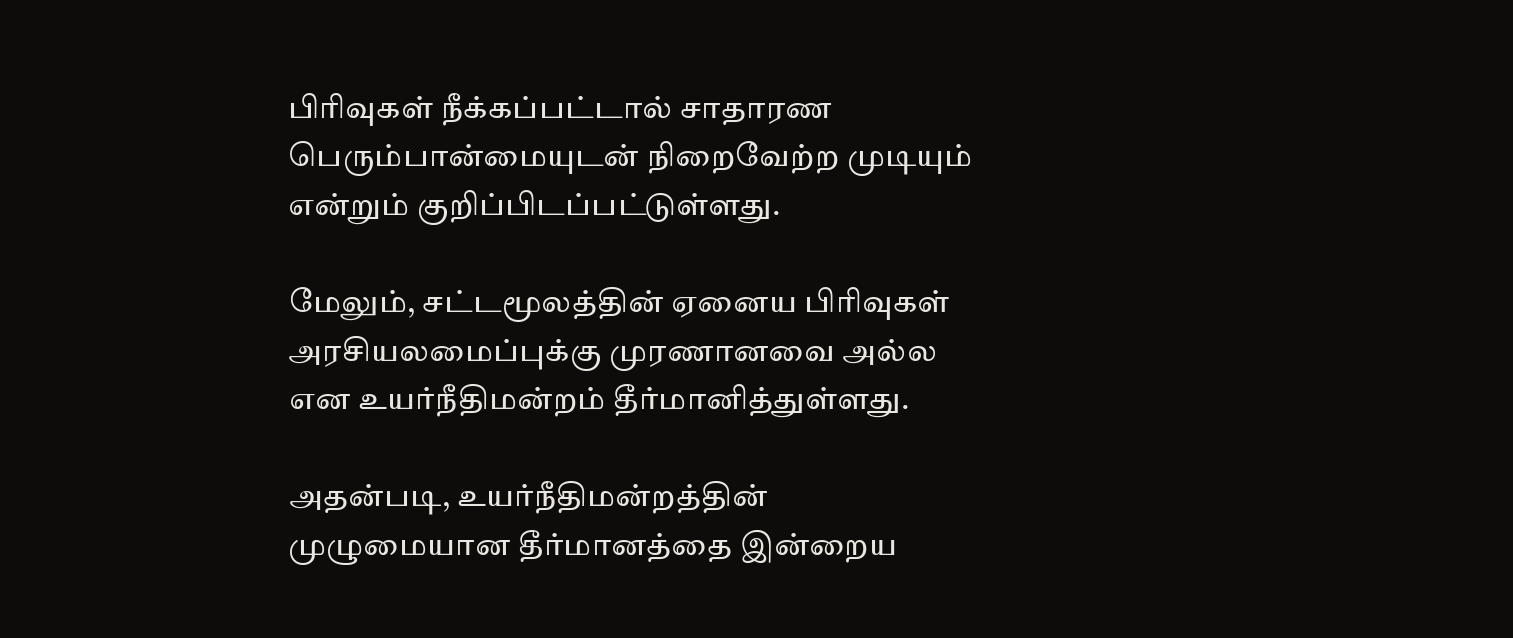பிரிவுகள் நீக்கப்பட்டால் சாதாரண பெரும்பான்மையுடன் நிறைவேற்ற முடியும் என்றும் குறிப்பிடப்பட்டுள்ளது.

மேலும், சட்டமூலத்தின் ஏனைய பிரிவுகள் அரசியலமைப்புக்கு முரணானவை அல்ல என உயர்நீதிமன்றம் தீர்மானித்துள்ளது.

அதன்படி, உயர்நீதிமன்றத்தின் முழுமையான தீர்மானத்தை இன்றைய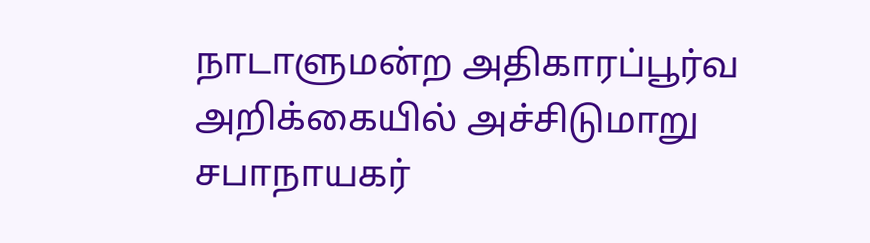நாடாளுமன்ற அதிகாரப்பூர்வ அறிக்கையில் அச்சிடுமாறு சபாநாயகர்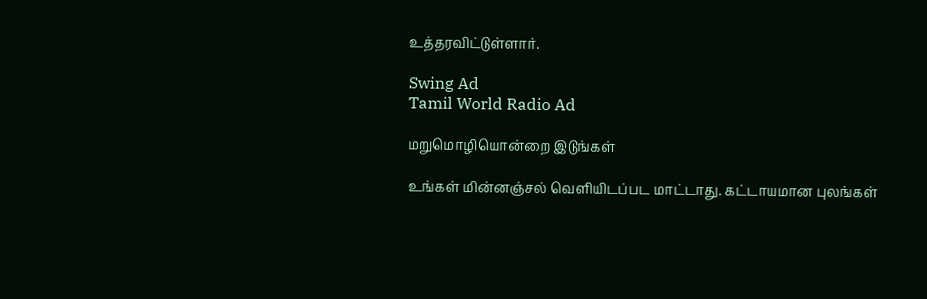உத்தரவிட்டுள்ளார்.

Swing Ad
Tamil World Radio Ad

மறுமொழியொன்றை இடுங்கள்

உங்கள் மின்னஞ்சல் வௌியிடப்பட மாட்டாது. கட்டாயமான புலங்கள்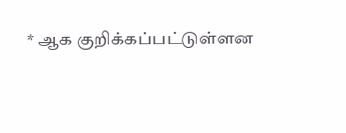* ஆக குறிக்கப்பட்டுள்ளன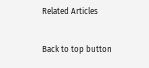Related Articles

Back to top button